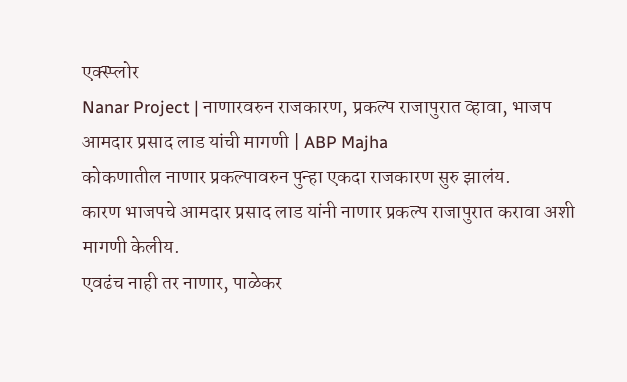एक्स्प्लोर
Nanar Project | नाणारवरुन राजकारण, प्रकल्प राजापुरात व्हावा, भाजप आमदार प्रसाद लाड यांची मागणी | ABP Majha
कोकणातील नाणार प्रकल्पावरुन पुन्हा एकदा राजकारण सुरु झालंय.
कारण भाजपचे आमदार प्रसाद लाड यांनी नाणार प्रकल्प राजापुरात करावा अशी मागणी केलीय.
एवढंच नाही तर नाणार, पाळेकर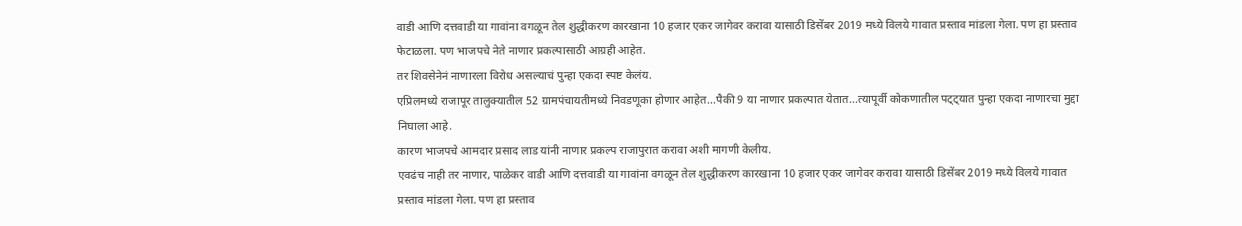वाडी आणि दत्तवाडी या गावांना वगळून तेल शुद्धीकरण कारखाना 10 हजार एकर जागेवर करावा यासाठी डिसेंबर 2019 मध्ये विलये गावात प्रस्ताव मांडला गेला. पण हा प्रस्ताव फेटाळला. पण भाजपचे नेते नाणार प्रकल्पासाठी आग्रही आहेत.
तर शिवसेनेनं नाणारला विरोध असल्याचं पुन्हा एकदा स्पष्ट केलंय.
एप्रिलमध्ये राजापूर तालुक्यातील 52 ग्रामपंचायतीमध्ये निवडणूका होणार आहेत...पैकी 9 या नाणार प्रकल्पात येतात...त्यापूर्वी कोकणातील पट्ट्यात पुन्हा एकदा नाणारचा मुद्दा निघाला आहे.
कारण भाजपचे आमदार प्रसाद लाड यांनी नाणार प्रकल्प राजापुरात करावा अशी मागणी केलीय.
एवढंच नाही तर नाणार, पाळेकर वाडी आणि दत्तवाडी या गावांना वगळून तेल शुद्धीकरण कारखाना 10 हजार एकर जागेवर करावा यासाठी डिसेंबर 2019 मध्ये विलये गावात प्रस्ताव मांडला गेला. पण हा प्रस्ताव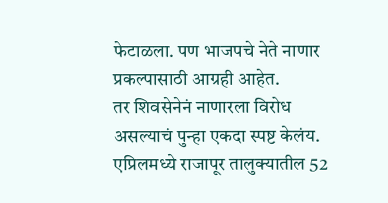फेटाळला. पण भाजपचे नेते नाणार प्रकल्पासाठी आग्रही आहेत.
तर शिवसेनेनं नाणारला विरोध असल्याचं पुन्हा एकदा स्पष्ट केलंय.
एप्रिलमध्ये राजापूर तालुक्यातील 52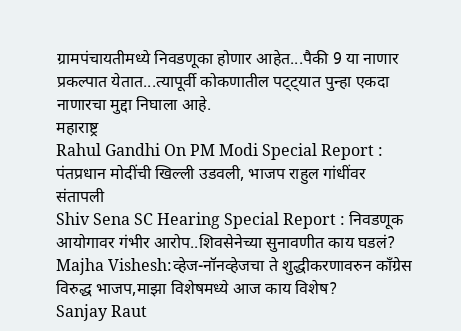ग्रामपंचायतीमध्ये निवडणूका होणार आहेत...पैकी 9 या नाणार प्रकल्पात येतात...त्यापूर्वी कोकणातील पट्ट्यात पुन्हा एकदा नाणारचा मुद्दा निघाला आहे.
महाराष्ट्र
Rahul Gandhi On PM Modi Special Report : पंतप्रधान मोदींची खिल्ली उडवली, भाजप राहुल गांधींवर संतापली
Shiv Sena SC Hearing Special Report : निवडणूक आयोगावर गंभीर आरोप..शिवसेनेच्या सुनावणीत काय घडलं?
Majha Vishesh:व्हेज-नॉनव्हेजचा ते शुद्धीकरणावरुन काँग्रेस विरुद्ध भाजप,माझा विशेषमध्ये आज काय विशेष?
Sanjay Raut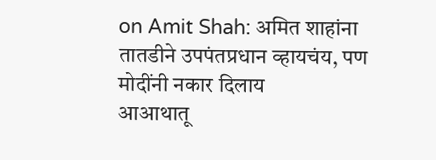on Amit Shah: अमित शाहांना तातडीने उपपंतप्रधान व्हायचंय, पण मोदींनी नकार दिलाय
आआथातू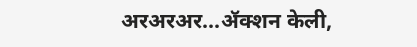अरअरअर...ॲक्शन केली,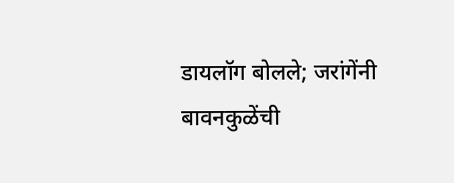डायलॉग बोलले; जरांगेंनी बावनकुळेंची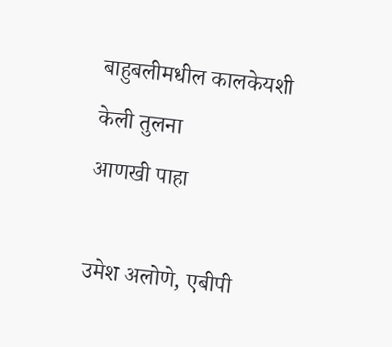बाहुबलीमधील कालकेयशी केली तुलना
आणखी पाहा

उमेश अलोणे, एबीपी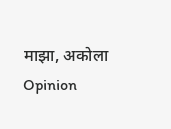माझा, अकोला
Opinion